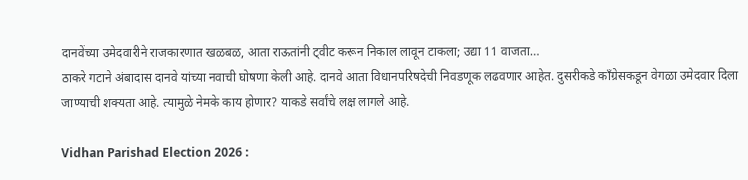दानवेंच्या उमेदवारीने राजकारणात खळबळ, आता राऊतांनी ट्वीट करून निकाल लावून टाकला; उद्या 11 वाजता…
ठाकरे गटाने अंबादास दानवे यांच्या नवाची घोषणा केली आहे. दानवे आता विधानपरिषदेची निवडणूक लढवणार आहेत. दुसरीकडे काँग्रेसकडून वेगळा उमेदवार दिला जाण्याची शक्यता आहे. त्यामुळे नेमके काय होणार? याकडे सर्वांचे लक्ष लागले आहे.

Vidhan Parishad Election 2026 :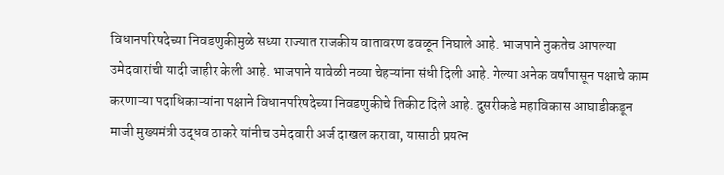विधानपरिषदेच्या निवडणुकीमुळे सध्या राज्यात राजकीय वातावरण ढवळून निघाले आहे. भाजपाने नुकतेच आपल्या उमेदवारांची यादी जाहीर केली आहे. भाजपाने यावेळी नव्या चेहऱ्यांना संधी दिली आहे. गेल्या अनेक वर्षांपासून पक्षाचे काम करणाऱ्या पदाधिकाऱ्यांना पक्षाने विधानपरिषदेच्या निवडणुकीचे तिकीट दिले आहे. दुसरीकडे महाविकास आघाडीकडून माजी मुख्यमंत्री उद्धव ठाकरे यांनीच उमेदवारी अर्ज दाखल करावा, यासाठी प्रयत्न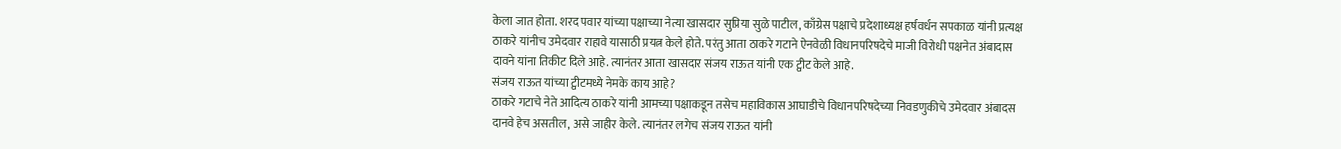केला जात होता. शरद पवार यांच्या पक्षाच्या नेत्या खासदार सुप्रिया सुळे पाटील, काँग्रेस पक्षाचे प्रदेशाध्यक्ष हर्षवर्धन सपकाळ यांनी प्रत्यक्ष ठाकरे यांनीच उमेदवार राहावे यासाठी प्रयत्न केले होते. परंतु आता ठाकरे गटाने ऐनवेळी विधानपरिषदेचे माजी विरोधी पक्षनेत अंबादास दावने यांना तिकीट दिले आहे. त्यानंतर आता खासदार संजय राऊत यांनी एक ट्वीट केले आहे.
संजय राऊत यांच्या ट्वीटमध्ये नेमके काय आहे?
ठाकरे गटाचे नेते आदित्य ठाकरे यांनी आमच्या पक्षाकडून तसेच महाविकास आघाडीचे विधानपरिषदेच्या निवडणुकीचे उमेदवार अंबादस दानवे हेच असतील, असे जाहीर केले. त्यानंतर लगेच संजय राऊत यांनी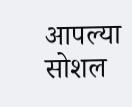आपल्या सोशल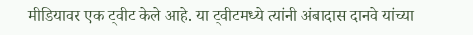मीडियावर एक ट्वीट केले आहे. या ट्वीटमध्ये त्यांनी अंबादास दानवे यांच्या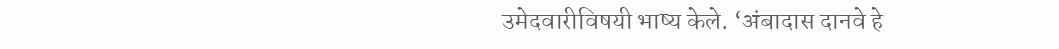उमेदवारीविषयी भाष्य केले. ‘अंबादास दानवे हे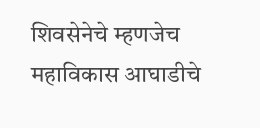शिवसेनेचे म्हणजेच महाविकास आघाडीचे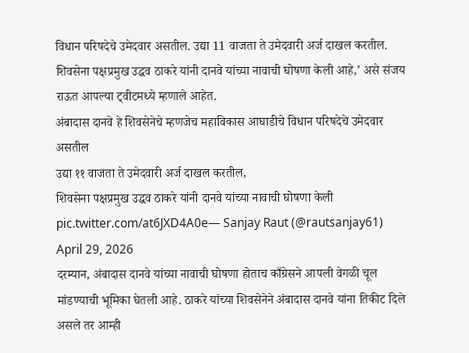विधान परिषदेचे उमेदवार असतील. उद्या 11 वाजता ते उमेदवारी अर्ज दाखल करतील. शिवसेना पक्षप्रमुख उद्धव ठाकरे यांनी दानवे यांच्या नावाची घोषणा केली आहे,’ असे संजय राऊत आपल्या ट्वीटमध्ये म्हणाले आहेत.
अंबादास दानवे हे शिवसेनेचे म्हणजेच महाविकास आघाडीचे विधान परिषदेचे उमेदवार असतील
उद्या ११ वाजता ते उमेदवारी अर्ज दाखल करतील,
शिवसेना पक्षप्रमुख उद्धव ठाकरे यांनी दानवे यांच्या नावाची घोषणा केली pic.twitter.com/at6JXD4A0e— Sanjay Raut (@rautsanjay61) April 29, 2026
दरम्यान, अंबादास दानवे यांच्या नावाची घोषणा होताच काँग्रेसने आपली वेगळी चूल मांडण्याची भूमिका घेतली आहे. ठाकरे यांच्या शिवसेनेने अंबादास दानवे यांना तिकीट दिले असले तर आम्ही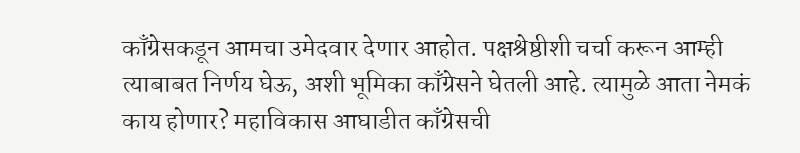काँग्रेसकडून आमचा उमेदवार देणार आहोत. पक्षश्रेष्ठीशी चर्चा करून आम्ही त्याबाबत निर्णय घेऊ, अशी भूमिका काँग्रेसने घेतली आहे. त्यामुळे आता नेमकं काय होणार? महाविकास आघाडीत काँग्रेसची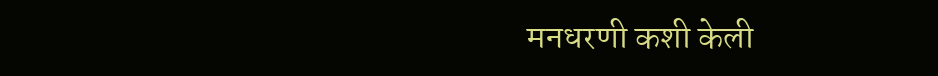मनधरणी कशी केली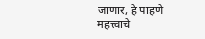जाणार, हे पाहणे महत्त्वाचे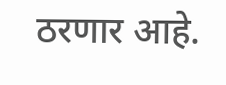ठरणार आहे.